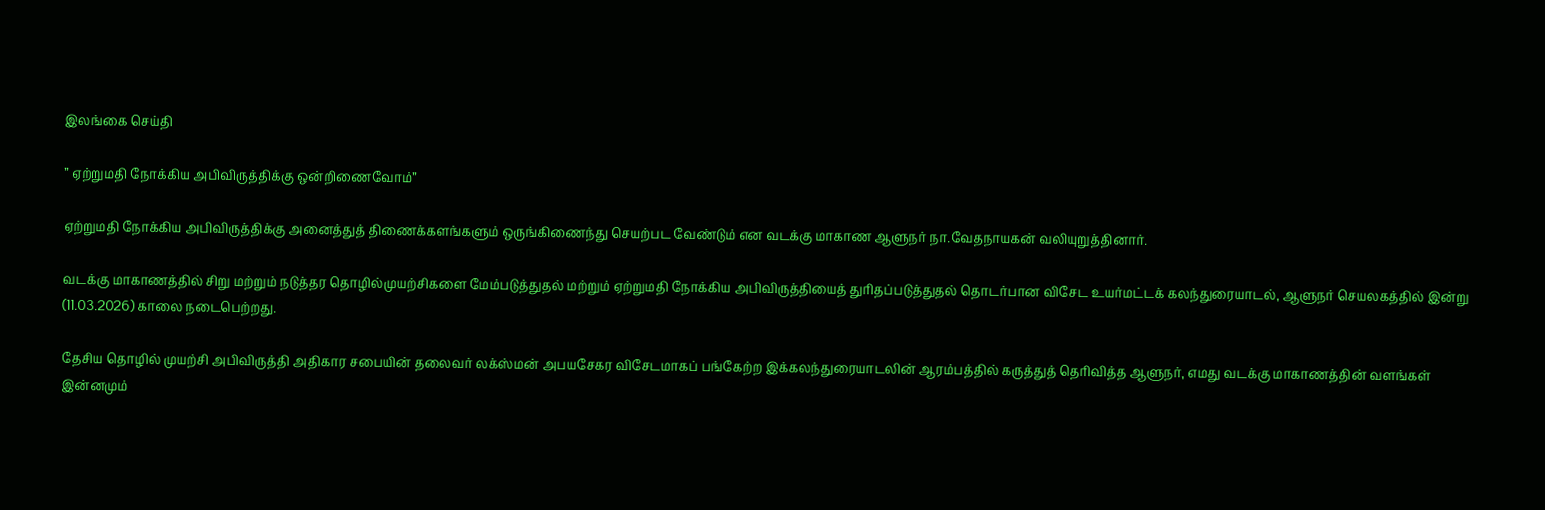இலங்கை செய்தி

” ஏற்றுமதி நோக்கிய அபிவிருத்திக்கு ஒன்றிணைவோம்”

ஏற்றுமதி நோக்கிய அபிவிருத்திக்கு அனைத்துத் திணைக்களங்களும் ஒருங்கிணைந்து செயற்பட வேண்டும் என வடக்கு மாகாண ஆளுநர் நா.வேதநாயகன் வலியுறுத்தினார்.

வடக்கு மாகாணத்தில் சிறு மற்றும் நடுத்தர தொழில்முயற்சிகளை மேம்படுத்துதல் மற்றும் ஏற்றுமதி நோக்கிய அபிவிருத்தியைத் துரிதப்படுத்துதல் தொடர்பான விசேட உயர்மட்டக் கலந்துரையாடல், ஆளுநர் செயலகத்தில் இன்று (11.03.2026) காலை நடைபெற்றது.

தேசிய தொழில் முயற்சி அபிவிருத்தி அதிகார சபையின் தலைவர் லக்ஸ்மன் அபயசேகர விசேடமாகப் பங்கேற்ற இக்கலந்துரையாடலின் ஆரம்பத்தில் கருத்துத் தெரிவித்த ஆளுநர், எமது வடக்கு மாகாணத்தின் வளங்கள் இன்னமும்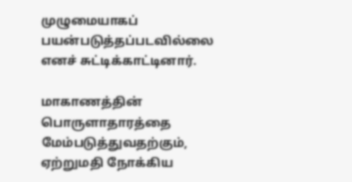முழுமையாகப் பயன்படுத்தப்படவில்லை எனச் சுட்டிக்காட்டினார்.

மாகாணத்தின் பொருளாதாரத்தை மேம்படுத்துவதற்கும், ஏற்றுமதி நோக்கிய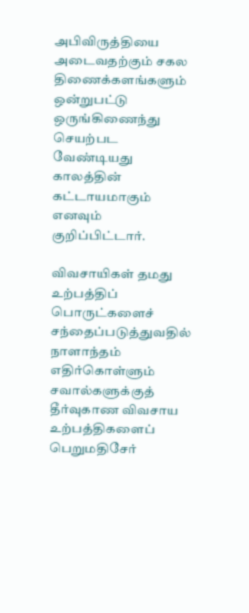அபிவிருத்தியை அடைவதற்கும் சகல திணைக்களங்களும் ஒன்றுபட்டு ஒருங்கிணைந்து செயற்பட வேண்டியது காலத்தின் கட்டாயமாகும் எனவும் குறிப்பிட்டார்.

விவசாயிகள் தமது உற்பத்திப் பொருட்களைச் சந்தைப்படுத்துவதில் நாளாந்தம் எதிர்கொள்ளும் சவால்களுக்குத் தீர்வுகாண விவசாய உற்பத்திகளைப் பெறுமதிசேர்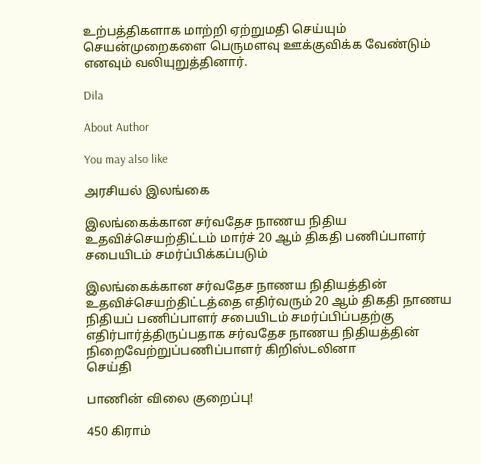உற்பத்திகளாக மாற்றி ஏற்றுமதி செய்யும் செயன்முறைகளை பெருமளவு ஊக்குவிக்க வேண்டும் எனவும் வலியுறுத்தினார்.

Dila

About Author

You may also like

அரசியல் இலங்கை

இலங்கைக்கான சர்வதேச நாணய நிதிய உதவிச்செயற்திட்டம் மார்ச் 20 ஆம் திகதி பணிப்பாளர் சபையிடம் சமர்ப்பிக்கப்படும்

இலங்கைக்கான சர்வதேச நாணய நிதியத்தின் உதவிச்செயற்திட்டத்தை எதிர்வரும் 20 ஆம் திகதி நாணய நிதியப் பணிப்பாளர் சபையிடம் சமர்ப்பிப்பதற்கு எதிர்பார்த்திருப்பதாக சர்வதேச நாணய நிதியத்தின் நிறைவேற்றுப்பணிப்பாளர் கிறிஸ்டலினா
செய்தி

பாணின் விலை குறைப்பு!

450 கிராம்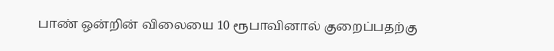பாண் ஒன்றின் விலையை 10 ரூபாவினால் குறைப்பதற்கு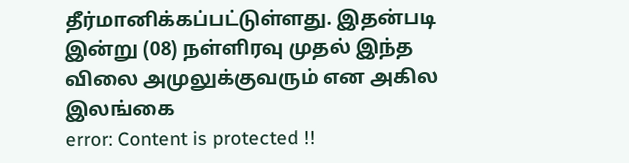தீர்மானிக்கப்பட்டுள்ளது. இதன்படி   இன்று (08) நள்ளிரவு முதல் இந்த விலை அமுலுக்குவரும் என அகில இலங்கை
error: Content is protected !!